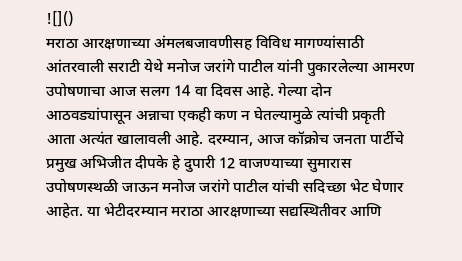![]()
मराठा आरक्षणाच्या अंमलबजावणीसह विविध मागण्यांसाठी आंतरवाली सराटी येथे मनोज जरांगे पाटील यांनी पुकारलेल्या आमरण उपोषणाचा आज सलग 14 वा दिवस आहे. गेल्या दोन आठवड्यांपासून अन्नाचा एकही कण न घेतल्यामुळे त्यांची प्रकृती आता अत्यंत खालावली आहे. दरम्यान, आज कॉक्रोच जनता पार्टीचे प्रमुख अभिजीत दीपके हे दुपारी 12 वाजण्याच्या सुमारास उपोषणस्थळी जाऊन मनोज जरांगे पाटील यांची सदिच्छा भेट घेणार आहेत. या भेटीदरम्यान मराठा आरक्षणाच्या सद्यस्थितीवर आणि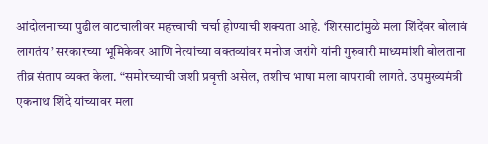आंदोलनाच्या पुढील वाटचालीवर महत्त्वाची चर्चा होण्याची शक्यता आहे. ‘शिरसाटांमुळे मला शिंदेंवर बोलावं लागतंय’ सरकारच्या भूमिकेवर आणि नेत्यांच्या वक्तव्यांवर मनोज जरांगे यांनी गुरुवारी माध्यमांशी बोलताना तीव्र संताप व्यक्त केला. “समोरच्याची जशी प्रवृत्ती असेल, तशीच भाषा मला वापरावी लागते. उपमुख्यमंत्री एकनाथ शिंदे यांच्यावर मला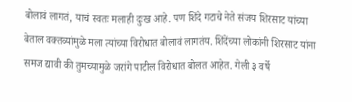बोलावं लागतं, याचं स्वतः मलाही दुःख आहे. पण शिंदे गटाचे नेते संजय शिरसाट यांच्या बेताल वक्तव्यांमुळे मला त्यांच्या विरोधात बोलावं लागतंय. शिंदेंच्या लोकांनी शिरसाट यांना समज द्यावी की तुमच्यामुळे जरांगे पाटील विरोधात बोलत आहेत. गेली ३ वर्षे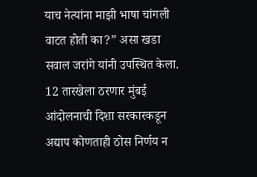याच नेत्यांना माझी भाषा चांगली वाटत होती का?” असा खडा सवाल जरांगे यांनी उपस्थित केला. 12 तारखेला ठरणार मुंबई आंदोलनाची दिशा सरकारकडून अद्याप कोणताही ठोस निर्णय न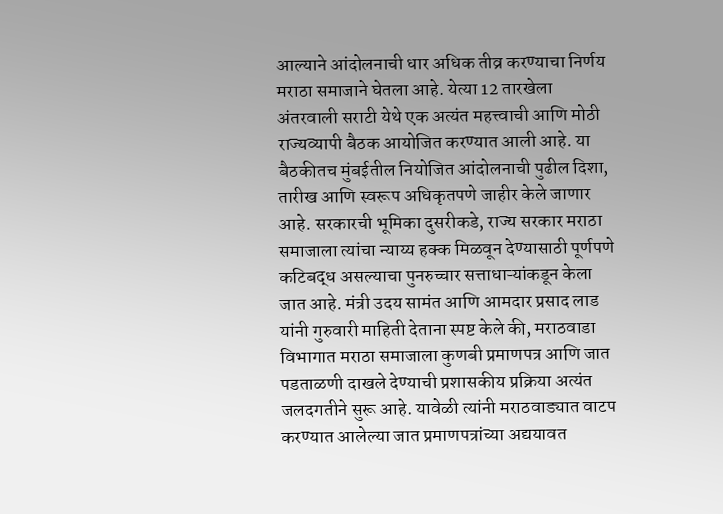आल्याने आंदोलनाची धार अधिक तीव्र करण्याचा निर्णय मराठा समाजाने घेतला आहे. येत्या 12 तारखेला अंतरवाली सराटी येथे एक अत्यंत महत्त्वाची आणि मोठी राज्यव्यापी बैठक आयोजित करण्यात आली आहे. या बैठकीतच मुंबईतील नियोजित आंदोलनाची पुढील दिशा, तारीख आणि स्वरूप अधिकृतपणे जाहीर केले जाणार आहे. सरकारची भूमिका दुसरीकडे, राज्य सरकार मराठा समाजाला त्यांचा न्याय्य हक्क मिळवून देण्यासाठी पूर्णपणे कटिबद्ध असल्याचा पुनरुच्चार सत्ताधाऱ्यांकडून केला जात आहे. मंत्री उदय सामंत आणि आमदार प्रसाद लाड यांनी गुरुवारी माहिती देताना स्पष्ट केले की, मराठवाडा विभागात मराठा समाजाला कुणबी प्रमाणपत्र आणि जात पडताळणी दाखले देण्याची प्रशासकीय प्रक्रिया अत्यंत जलदगतीने सुरू आहे. यावेळी त्यांनी मराठवाड्यात वाटप करण्यात आलेल्या जात प्रमाणपत्रांच्या अद्ययावत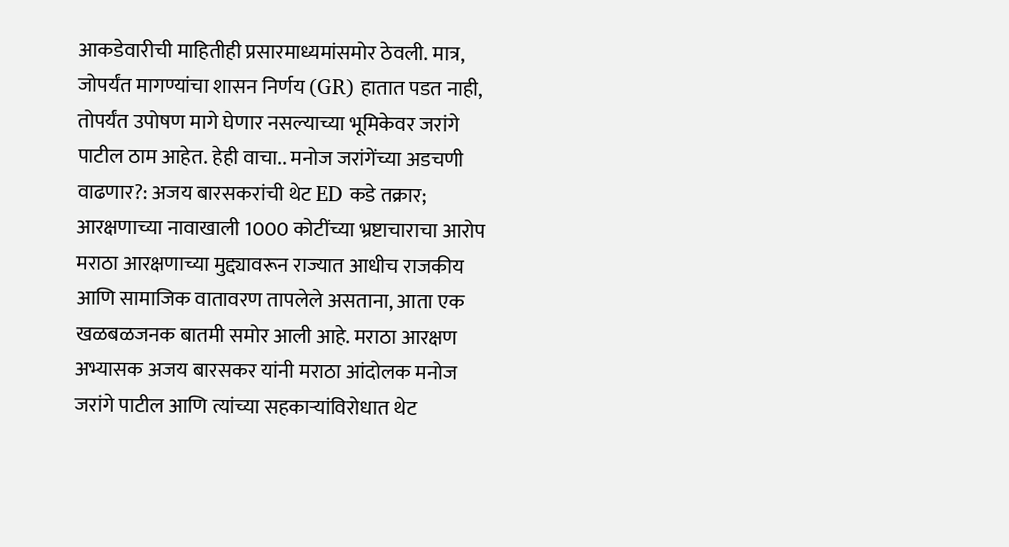आकडेवारीची माहितीही प्रसारमाध्यमांसमोर ठेवली. मात्र, जोपर्यंत मागण्यांचा शासन निर्णय (GR) हातात पडत नाही, तोपर्यंत उपोषण मागे घेणार नसल्याच्या भूमिकेवर जरांगे पाटील ठाम आहेत. हेही वाचा.. मनोज जरांगेंच्या अडचणी वाढणार?: अजय बारसकरांची थेट ED कडे तक्रार; आरक्षणाच्या नावाखाली 1000 कोटींच्या भ्रष्टाचाराचा आरोप मराठा आरक्षणाच्या मुद्द्यावरून राज्यात आधीच राजकीय आणि सामाजिक वातावरण तापलेले असताना, आता एक खळबळजनक बातमी समोर आली आहे. मराठा आरक्षण अभ्यासक अजय बारसकर यांनी मराठा आंदोलक मनोज जरांगे पाटील आणि त्यांच्या सहकाऱ्यांविरोधात थेट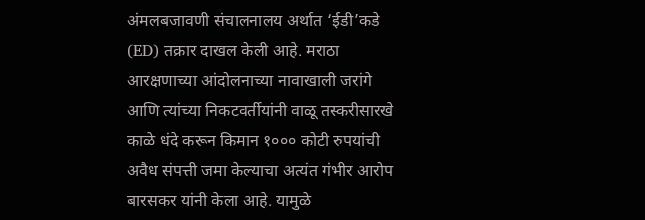अंमलबजावणी संचालनालय अर्थात ‘ईडी’कडे (ED) तक्रार दाखल केली आहे. मराठा आरक्षणाच्या आंदोलनाच्या नावाखाली जरांगे आणि त्यांच्या निकटवर्तीयांनी वाळू तस्करीसारखे काळे धंदे करून किमान १००० कोटी रुपयांची अवैध संपत्ती जमा केल्याचा अत्यंत गंभीर आरोप बारसकर यांनी केला आहे. यामुळे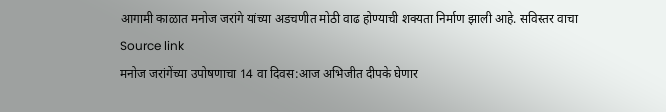आगामी काळात मनोज जरांगे यांच्या अडचणीत मोठी वाढ होण्याची शक्यता निर्माण झाली आहे. सविस्तर वाचा
Source link
मनोज जरांगेंच्या उपोषणाचा 14 वा दिवस:आज अभिजीत दीपके घेणार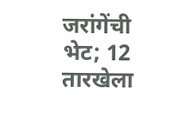जरांगेंची भेट; 12 तारखेला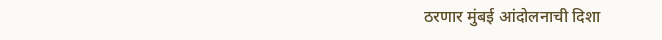ठरणार मुंबई आंदोलनाची दिशा